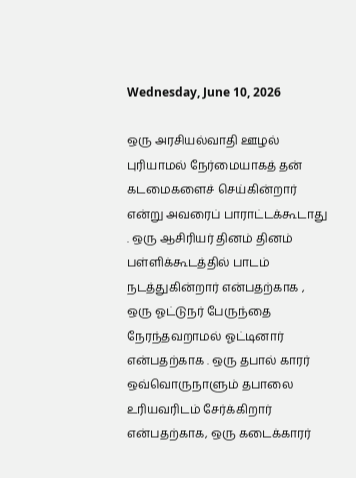Wednesday, June 10, 2026

ஒரு அரசியல்வாதி ஊழல் புரியாமல் நேர்மையாகத் தன் கடமைகளைச் செய்கின்றார் என்று அவரைப் பாராட்டக்கூடாது . ஒரு ஆசிரியர் தினம் தினம் பள்ளிக்கூடத்தில் பாடம் நடத்துகின்றார் என்பதற்காக , ஒரு ஓட்டுநர் பேருந்தை நேரந்தவறாமல் ஓட்டினார் என்பதற்காக . ஒரு தபால் காரர் ஒவ்வொருநாளும் தபாலை உரியவரிடம் சேர்க்கிறார் என்பதற்காக, ஒரு கடைக்காரர்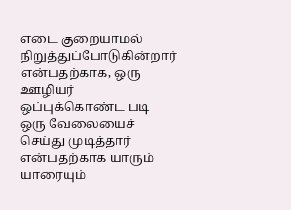எடை குறையாமல் நிறுத்துப்போடுகின்றார் என்பதற்காக, ஒரு ஊழியர் ஒப்புக்கொண்ட படி ஒரு வேலையைச் செய்து முடித்தார் என்பதற்காக யாரும் யாரையும்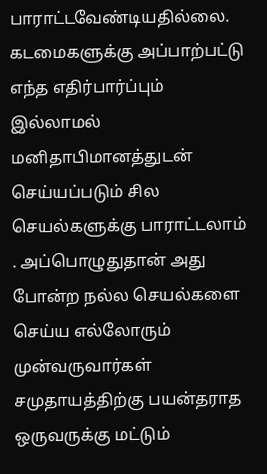பாராட்டவேண்டியதில்லை. கடமைகளுக்கு அப்பாற்பட்டு எந்த எதிர்பார்ப்பும் இல்லாமல் மனிதாபிமானத்துடன் செய்யப்படும் சில செயல்களுக்கு பாராட்டலாம் . அப்பொழுதுதான் அது போன்ற நல்ல செயல்களை செய்ய எல்லோரும் முன்வருவார்கள் சமுதாயத்திற்கு பயன்தராத ஒருவருக்கு மட்டும்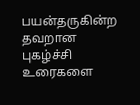பயன்தருகின்ற தவறான புகழ்ச்சி உரைகளை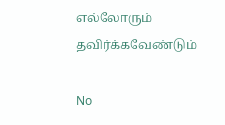எல்லோரும் தவிர்க்கவேண்டும்

No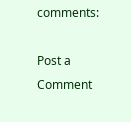comments:

Post a Comment